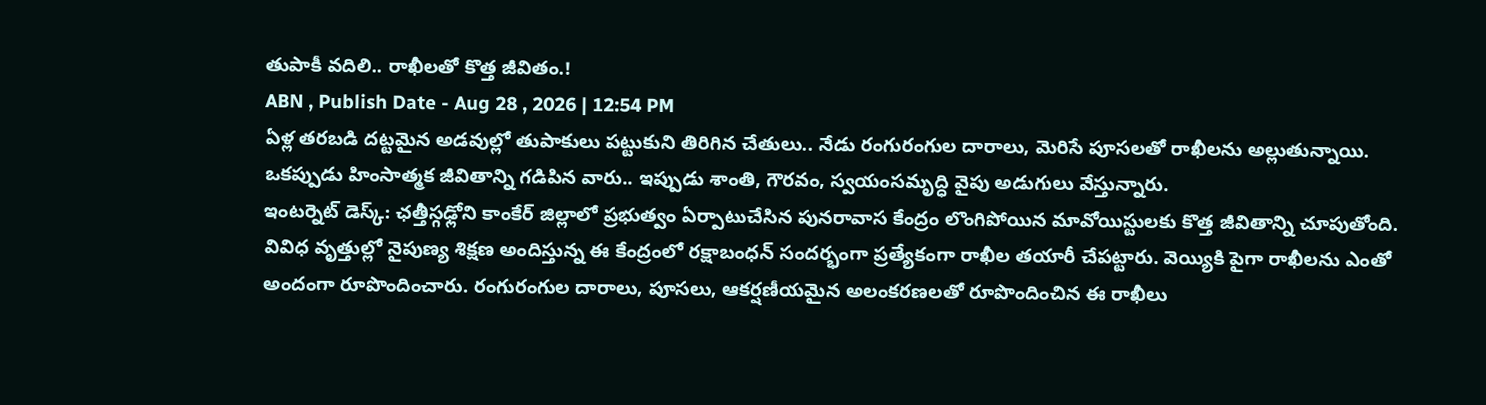తుపాకీ వదిలి.. రాఖీలతో కొత్త జీవితం.!
ABN , Publish Date - Aug 28 , 2026 | 12:54 PM
ఏళ్ల తరబడి దట్టమైన అడవుల్లో తుపాకులు పట్టుకుని తిరిగిన చేతులు.. నేడు రంగురంగుల దారాలు, మెరిసే పూసలతో రాఖీలను అల్లుతున్నాయి. ఒకప్పుడు హింసాత్మక జీవితాన్ని గడిపిన వారు.. ఇప్పుడు శాంతి, గౌరవం, స్వయంసమృద్ధి వైపు అడుగులు వేస్తున్నారు.
ఇంటర్నెట్ డెస్క్: ఛత్తీస్గఢ్లోని కాంకేర్ జిల్లాలో ప్రభుత్వం ఏర్పాటుచేసిన పునరావాస కేంద్రం లొంగిపోయిన మావోయిస్టులకు కొత్త జీవితాన్ని చూపుతోంది. వివిధ వృత్తుల్లో నైపుణ్య శిక్షణ అందిస్తున్న ఈ కేంద్రంలో రక్షాబంధన్ సందర్భంగా ప్రత్యేకంగా రాఖీల తయారీ చేపట్టారు. వెయ్యికి పైగా రాఖీలను ఎంతో అందంగా రూపొందించారు. రంగురంగుల దారాలు, పూసలు, ఆకర్షణీయమైన అలంకరణలతో రూపొందించిన ఈ రాఖీలు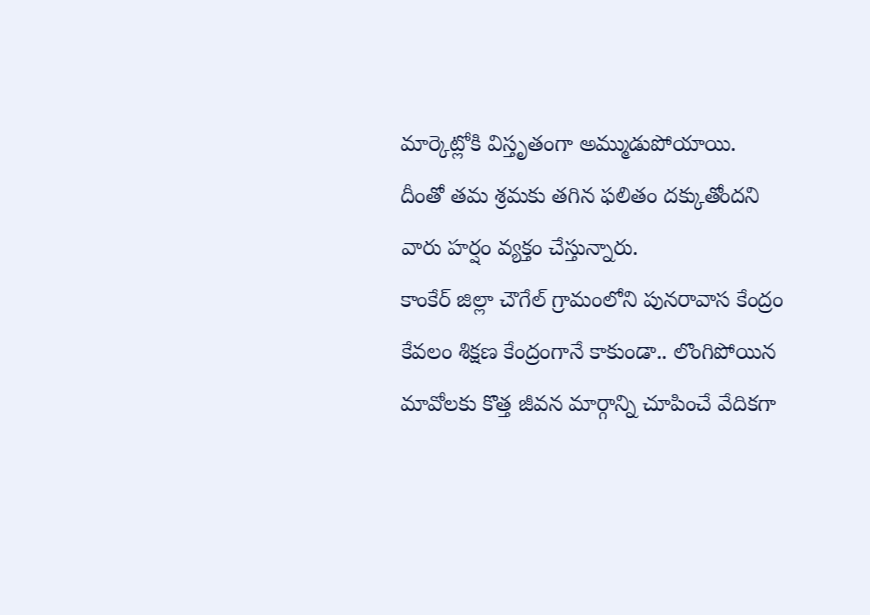మార్కెట్లోకి విస్తృతంగా అమ్ముడుపోయాయి. దీంతో తమ శ్రమకు తగిన ఫలితం దక్కుతోందని వారు హర్షం వ్యక్తం చేస్తున్నారు.
కాంకేర్ జిల్లా చౌగేల్ గ్రామంలోని పునరావాస కేంద్రం కేవలం శిక్షణ కేంద్రంగానే కాకుండా.. లొంగిపోయిన మావోలకు కొత్త జీవన మార్గాన్ని చూపించే వేదికగా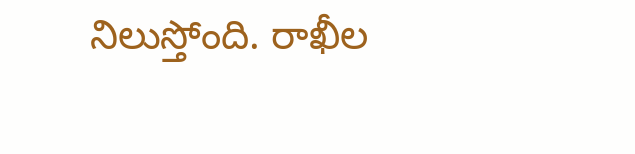నిలుస్తోంది. రాఖీల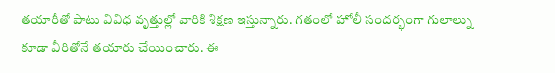తయారీతో పాటు వివిధ వృత్తుల్లో వారికి శిక్షణ ఇస్తున్నారు. గతంలో హోలీ సందర్భంగా గులాల్ను కూడా వీరితోనే తయారు చేయించారు. ఈ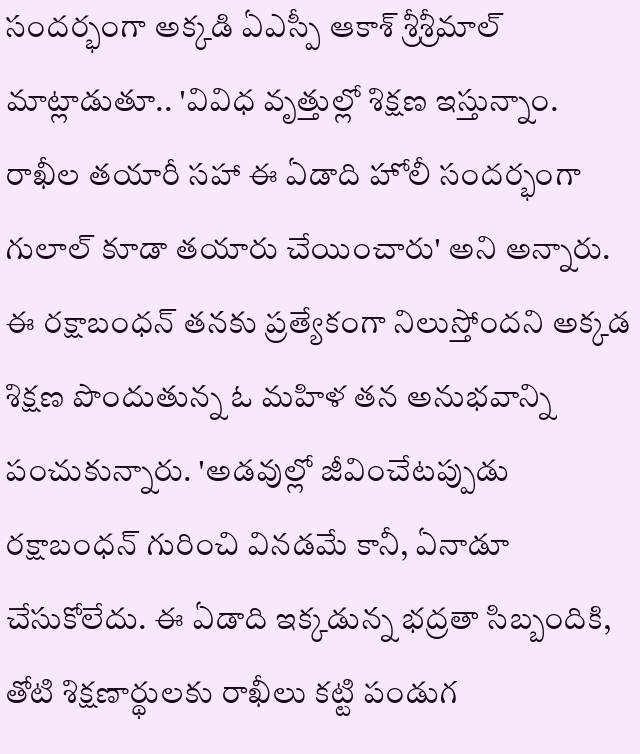సందర్భంగా అక్కడి ఏఎస్పీ ఆకాశ్ శ్రీశ్రీమాల్ మాట్లాడుతూ.. 'వివిధ వృత్తుల్లో శిక్షణ ఇస్తున్నాం. రాఖీల తయారీ సహా ఈ ఏడాది హోలీ సందర్భంగా గులాల్ కూడా తయారు చేయించారు' అని అన్నారు.
ఈ రక్షాబంధన్ తనకు ప్రత్యేకంగా నిలుస్తోందని అక్కడ శిక్షణ పొందుతున్న ఓ మహిళ తన అనుభవాన్ని పంచుకున్నారు. 'అడవుల్లో జీవించేటప్పుడు రక్షాబంధన్ గురించి వినడమే కానీ, ఏనాడూ చేసుకోలేదు. ఈ ఏడాది ఇక్కడున్న భద్రతా సిబ్బందికి, తోటి శిక్షణార్థులకు రాఖీలు కట్టి పండుగ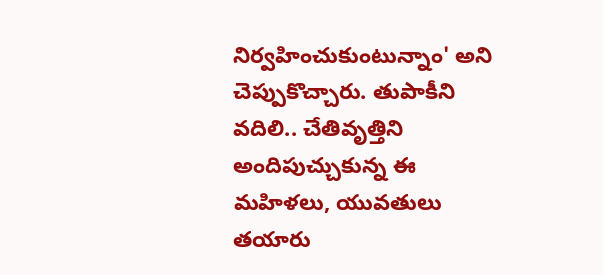నిర్వహించుకుంటున్నాం' అని చెప్పుకొచ్చారు. తుపాకీని వదిలి.. చేతివృత్తిని అందిపుచ్చుకున్న ఈ మహిళలు, యువతులు తయారు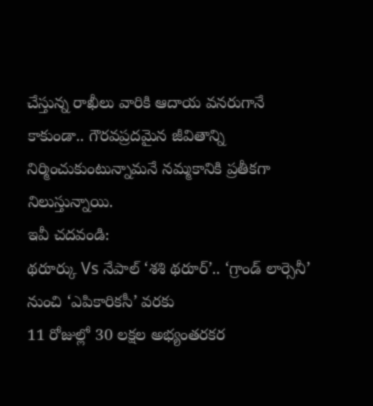చేస్తున్న రాఖీలు వారికి ఆదాయ వనరుగానే కాకుండా.. గౌరవప్రదమైన జీవితాన్ని నిర్మించుకుంటున్నామనే నమ్మకానికి ప్రతీకగా నిలుస్తున్నాయి.
ఇవీ చదవండి:
థరూర్కు Vs నేపాల్ ‘శశి థరూర్’.. ‘గ్రాండ్ లార్సెనీ’ నుంచి ‘ఎపికారికసీ’ వరకు
11 రోజుల్లో 30 లక్షల అభ్యంతరకర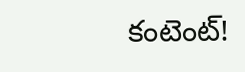కంటెంట్!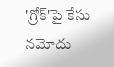'గ్రోక్'పై కేసు నమోదు